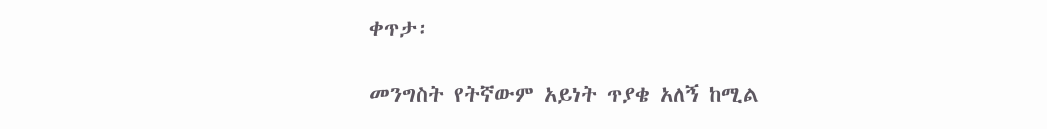ቀጥታ፡

መንግስት የትኛውም አይነት ጥያቄ አለኝ ከሚል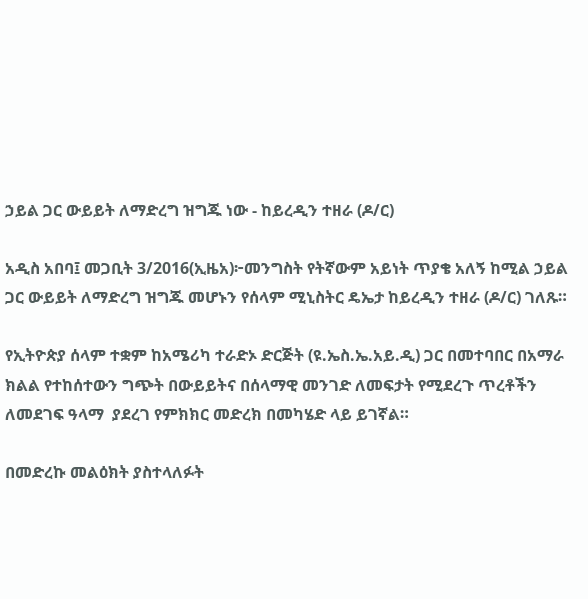ኃይል ጋር ውይይት ለማድረግ ዝግጁ ነው - ከይረዲን ተዘራ (ዶ/ር)

አዲስ አበባ፤ መጋቢት 3/2016(ኢዜአ)፦መንግስት የትኛውም አይነት ጥያቄ አለኝ ከሚል ኃይል ጋር ውይይት ለማድረግ ዝግጁ መሆኑን የሰላም ሚኒስትር ዴኤታ ከይረዲን ተዘራ (ዶ/ር) ገለጹ።

የኢትዮጵያ ሰላም ተቋም ከአሜሪካ ተራድኦ ድርጅት (ዩ.ኤስ.ኤ.አይ.ዲ) ጋር በመተባበር በአማራ ክልል የተከሰተውን ግጭት በውይይትና በሰላማዊ መንገድ ለመፍታት የሚደረጉ ጥረቶችን ለመደገፍ ዓላማ  ያደረገ የምክክር መድረክ በመካሄድ ላይ ይገኛል።

በመድረኩ መልዕክት ያስተላለፉት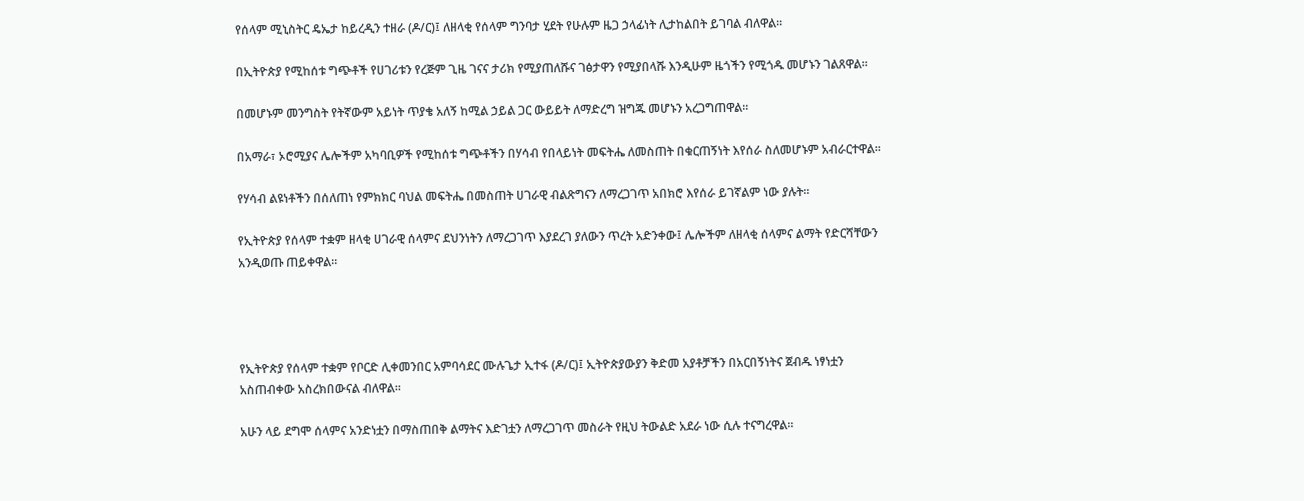የሰላም ሚኒስትር ዴኤታ ከይረዲን ተዘራ (ዶ/ር)፤ ለዘላቂ የሰላም ግንባታ ሂደት የሁሉም ዜጋ ኃላፊነት ሊታከልበት ይገባል ብለዋል።

በኢትዮጵያ የሚከሰቱ ግጭቶች የሀገሪቱን የረጅም ጊዜ ገናና ታሪክ የሚያጠለሹና ገፅታዋን የሚያበላሹ እንዲሁም ዜጎችን የሚጎዱ መሆኑን ገልጸዋል።

በመሆኑም መንግስት የትኛውም አይነት ጥያቄ አለኝ ከሚል ኃይል ጋር ውይይት ለማድረግ ዝግጁ መሆኑን አረጋግጠዋል።

በአማራ፣ ኦሮሚያና ሌሎችም አካባቢዎች የሚከሰቱ ግጭቶችን በሃሳብ የበላይነት መፍትሔ ለመስጠት በቁርጠኝነት እየሰራ ስለመሆኑም አብራርተዋል።

የሃሳብ ልዩነቶችን በሰለጠነ የምክክር ባህል መፍትሔ በመስጠት ሀገራዊ ብልጽግናን ለማረጋገጥ አበክሮ እየሰራ ይገኛልም ነው ያሉት።

የኢትዮጵያ የሰላም ተቋም ዘላቂ ሀገራዊ ሰላምና ደህንነትን ለማረጋገጥ እያደረገ ያለውን ጥረት አድንቀው፤ ሌሎችም ለዘላቂ ሰላምና ልማት የድርሻቸውን አንዲወጡ ጠይቀዋል።




የኢትዮጵያ የሰላም ተቋም የቦርድ ሊቀመንበር አምባሳደር ሙሉጌታ ኢተፋ (ዶ/ር)፤ ኢትዮጵያውያን ቅድመ አያቶቻችን በአርበኝነትና ጀብዱ ነፃነቷን አስጠብቀው አስረክበውናል ብለዋል።

አሁን ላይ ደግሞ ሰላምና አንድነቷን በማስጠበቅ ልማትና እድገቷን ለማረጋገጥ መስራት የዚህ ትውልድ አደራ ነው ሲሉ ተናግረዋል።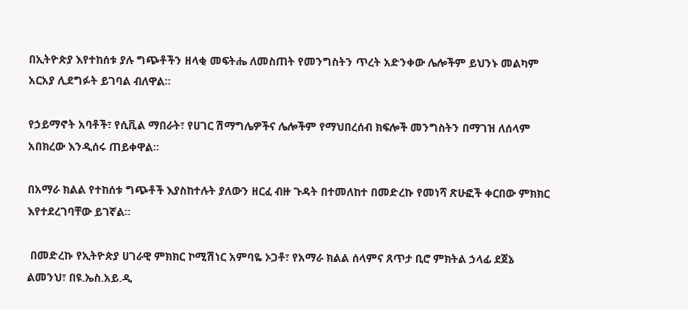በኢትዮጵያ እየተከሰቱ ያሉ ግጭቶችን ዘላቂ መፍትሔ ለመስጠት የመንግስትን ጥረት አድንቀው ሌሎችም ይህንኑ መልካም አርአያ ሊደግፉት ይገባል ብለዋል።

የኃይማኖት አባቶች፣ የሲቪል ማበራት፣ የሀገር ሽማግሌዎችና ሌሎችም የማህበረሰብ ክፍሎች መንግስትን በማገዝ ለሰላም አበክረው እንዲሰሩ ጠይቀዋል።

በአማራ ክልል የተከሰቱ ግጭቶች እያስከተሉት ያለውን ዘርፈ ብዙ ጉዳት በተመለከተ በመድረኩ የመነሻ ጽሁፎች ቀርበው ምክክር እየተደረገባቸው ይገኛል።

 በመድረኩ የኢትዮጵያ ሀገራዊ ምክክር ኮሚሽነር አምባዬ ኦጋቶ፣ የአማራ ክልል ሰላምና ጸጥታ ቢሮ ምክትል ኃላፊ ደጀኔ ልመንህ፣ በዩ.ኤስ.አይ.ዲ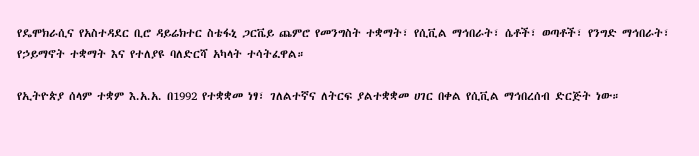የዴሞክራሲና የአስተዳደር ቢሮ ዳይሬክተር ስቴፋኒ ጋርቬይ ጨምሮ የመንግስት ተቋማት፣ የሲቪል ማኅበራት፣ ሴቶች፣ ወጣቶች፣ የንግድ ማኅበራት፣ የኃይማኖት ተቋማት እና የተለያዩ ባለድርሻ አካላት ተሳትፈዋል።

የኢትዮጵያ ሰላም ተቋም እ.አ.አ. በ1992 የተቋቋመ ነፃ፣ ገለልተኛና ለትርፍ ያልተቋቋመ ሀገር በቀል የሲቪል ማኅበረሰብ ድርጅት ነው።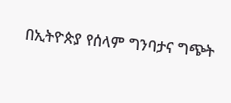በኢትዮጵያ የሰላም ግንባታና ግጭት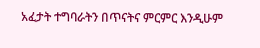አፈታት ተግባራትን በጥናትና ምርምር እንዲሁም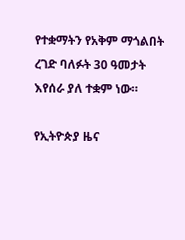የተቋማትን የአቅም ማጎልበት ረገድ ባለፉት 30 ዓመታት እየሰራ ያለ ተቋም ነው።

የኢትዮጵያ ዜና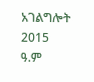አገልግሎት
2015
ዓ.ም